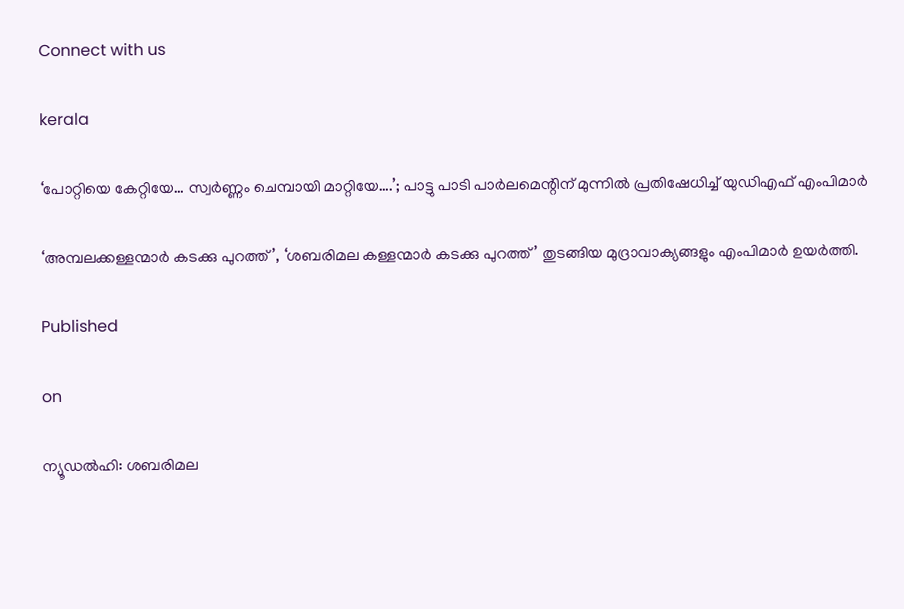Connect with us

kerala

‘പോറ്റിയെ കേറ്റിയേ… സ്വര്‍ണ്ണം ചെമ്പായി മാറ്റിയേ….’; പാട്ടു പാടി പാര്‍ലമെന്റിന് മുന്നില്‍ പ്രതിഷേധിച്ച് യുഡിഎഫ് എംപിമാര്‍

‘അമ്പലക്കള്ളന്മാര്‍ കടക്കു പുറത്ത്’, ‘ശബരിമല കള്ളന്മാര്‍ കടക്കു പുറത്ത്’ തുടങ്ങിയ മുദ്രാവാക്യങ്ങളും എംപിമാര്‍ ഉയര്‍ത്തി.

Published

on

ന്യൂഡല്‍ഹി: ശബരിമല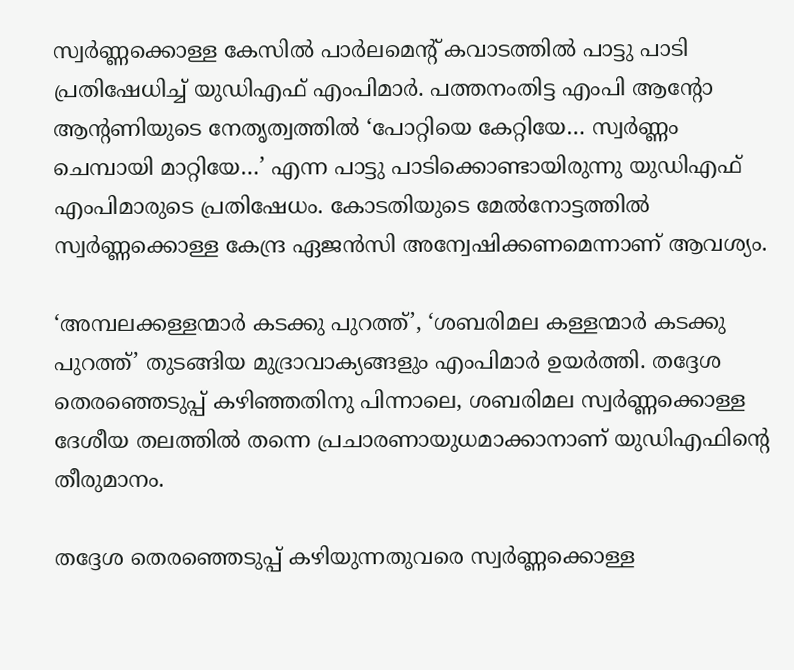സ്വര്‍ണ്ണക്കൊള്ള കേസില്‍ പാര്‍ലമെന്റ് കവാടത്തില്‍ പാട്ടു പാടി പ്രതിഷേധിച്ച് യുഡിഎഫ് എംപിമാര്‍. പത്തനംതിട്ട എംപി ആന്റോ ആന്റണിയുടെ നേതൃത്വത്തില്‍ ‘പോറ്റിയെ കേറ്റിയേ… സ്വര്‍ണ്ണം ചെമ്പായി മാറ്റിയേ…’ എന്ന പാട്ടു പാടിക്കൊണ്ടായിരുന്നു യുഡിഎഫ് എംപിമാരുടെ പ്രതിഷേധം. കോടതിയുടെ മേല്‍നോട്ടത്തില്‍ സ്വര്‍ണ്ണക്കൊള്ള കേന്ദ്ര ഏജന്‍സി അന്വേഷിക്കണമെന്നാണ് ആവശ്യം.

‘അമ്പലക്കള്ളന്മാര്‍ കടക്കു പുറത്ത്’, ‘ശബരിമല കള്ളന്മാര്‍ കടക്കു പുറത്ത്’ തുടങ്ങിയ മുദ്രാവാക്യങ്ങളും എംപിമാര്‍ ഉയര്‍ത്തി. തദ്ദേശ തെരഞ്ഞെടുപ്പ് കഴിഞ്ഞതിനു പിന്നാലെ, ശബരിമല സ്വര്‍ണ്ണക്കൊള്ള ദേശീയ തലത്തില്‍ തന്നെ പ്രചാരണായുധമാക്കാനാണ് യുഡിഎഫിന്റെ തീരുമാനം.

തദ്ദേശ തെരഞ്ഞെടുപ്പ് കഴിയുന്നതുവരെ സ്വര്‍ണ്ണക്കൊള്ള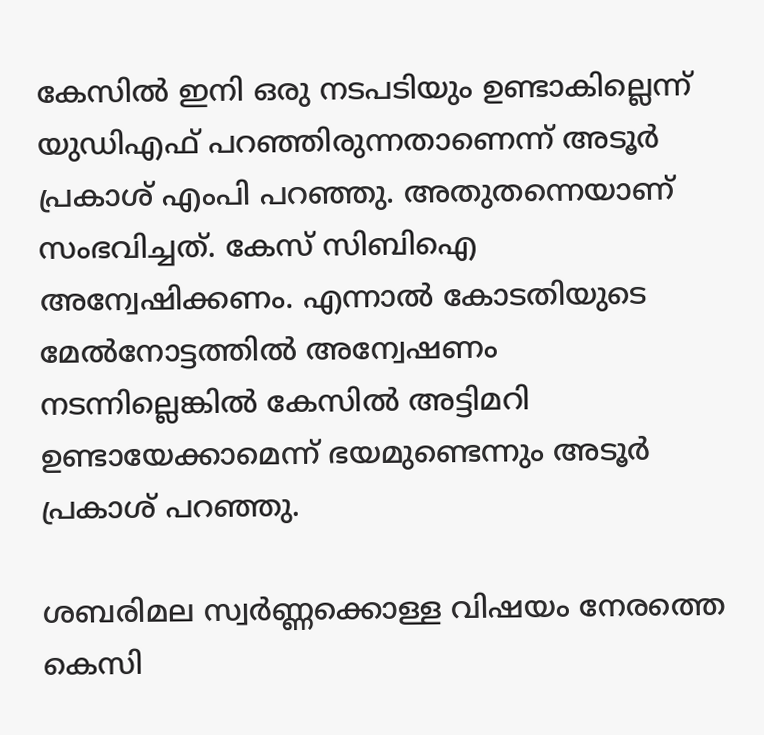കേസില്‍ ഇനി ഒരു നടപടിയും ഉണ്ടാകില്ലെന്ന് യുഡിഎഫ് പറഞ്ഞിരുന്നതാണെന്ന് അടൂര്‍ പ്രകാശ് എംപി പറഞ്ഞു. അതുതന്നെയാണ് സംഭവിച്ചത്. കേസ് സിബിഐ അന്വേഷിക്കണം. എന്നാല്‍ കോടതിയുടെ മേല്‍നോട്ടത്തില്‍ അന്വേഷണം നടന്നില്ലെങ്കില്‍ കേസില്‍ അട്ടിമറി ഉണ്ടായേക്കാമെന്ന് ഭയമുണ്ടെന്നും അടൂര്‍ പ്രകാശ് പറഞ്ഞു.

ശബരിമല സ്വര്‍ണ്ണക്കൊള്ള വിഷയം നേരത്തെ കെസി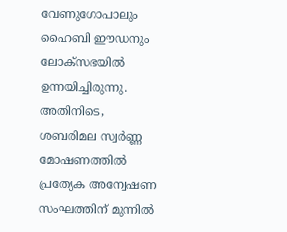വേണുഗോപാലും ഹൈബി ഈഡനും ലോക്സഭയില്‍ ഉന്നയിച്ചിരുന്നു. അതിനിടെ, ശബരിമല സ്വര്‍ണ്ണ മോഷണത്തില്‍ പ്രത്യേക അന്വേഷണ സംഘത്തിന് മുന്നില്‍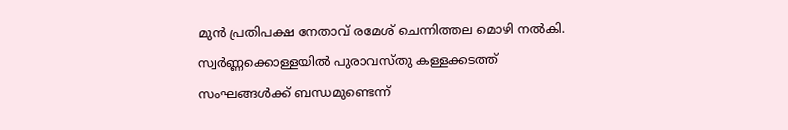മുന്‍ പ്രതിപക്ഷ നേതാവ് രമേശ് ചെന്നിത്തല മൊഴി നല്‍കി. സ്വര്‍ണ്ണക്കൊള്ളയില്‍ പുരാവസ്തു കള്ളക്കടത്ത് സംഘങ്ങള്‍ക്ക് ബന്ധമുണ്ടെന്ന്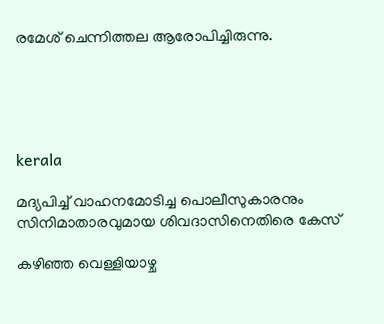രമേശ് ചെന്നിത്തല ആരോപിച്ചിരുന്നു.





kerala

മദ്യപിച്ച് വാഹനമോടിച്ച പൊലീസുകാരനും സിനിമാതാരവുമായ ശിവദാസിനെതിരെ കേസ്

കഴിഞ്ഞ വെള്ളിയാഴ്ച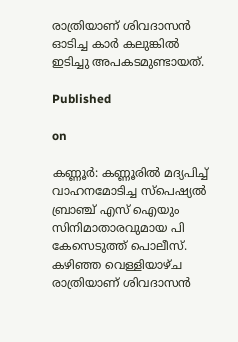രാത്രിയാണ് ശിവദാസന്‍ ഓടിച്ച കാര്‍ കലുങ്കില്‍ ഇടിച്ചു അപകടമുണ്ടായത്.

Published

on

കണ്ണൂര്‍: കണ്ണൂരില്‍ മദ്യപിച്ച് വാഹനമോടിച്ച സ്‌പെഷ്യല്‍ ബ്രാഞ്ച് എസ് ഐയും സിനിമാതാരവുമായ പി കേസെടുത്ത് പൊലീസ്. കഴിഞ്ഞ വെള്ളിയാഴ്ച രാത്രിയാണ് ശിവദാസന്‍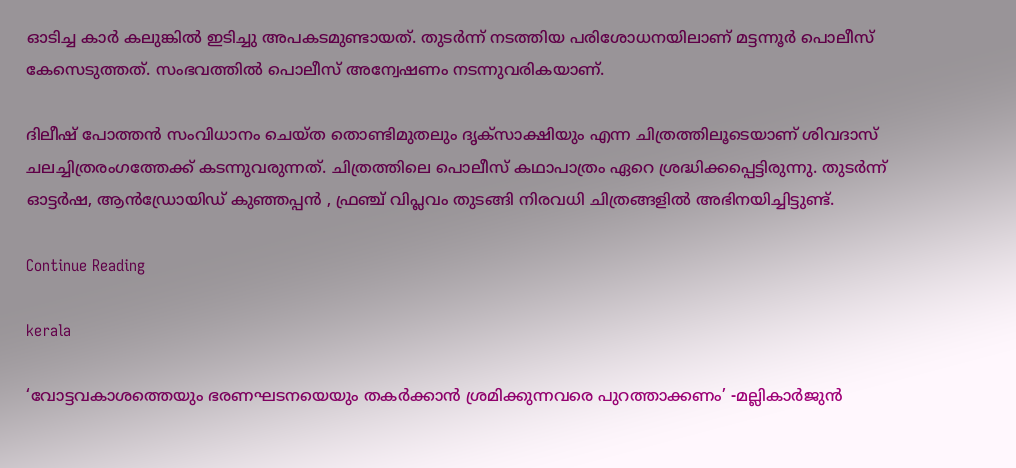ഓടിച്ച കാര്‍ കലുങ്കില്‍ ഇടിച്ചു അപകടമുണ്ടായത്. തുടര്‍ന്ന് നടത്തിയ പരിശോധനയിലാണ് മട്ടന്നൂര്‍ പൊലീസ് കേസെടുത്തത്. സംഭവത്തില്‍ പൊലീസ് അന്വേഷണം നടന്നുവരികയാണ്.

ദിലീഷ് പോത്തന്‍ സംവിധാനം ചെയ്ത തൊണ്ടിമുതലും ദൃക്‌സാക്ഷിയും എന്ന ചിത്രത്തിലൂടെയാണ് ശിവദാസ് ചലച്ചിത്രരംഗത്തേക്ക് കടന്നുവരുന്നത്. ചിത്രത്തിലെ പൊലീസ് കഥാപാത്രം ഏറെ ശ്രദ്ധിക്കപ്പെട്ടിരുന്നു. തുടര്‍ന്ന് ഓട്ടര്‍ഷ, ആന്‍ഡ്രോയിഡ് കുഞ്ഞപ്പന്‍ , ഫ്രഞ്ച് വിപ്ലവം തുടങ്ങി നിരവധി ചിത്രങ്ങളില്‍ അഭിനയിച്ചിട്ടുണ്ട്.

Continue Reading

kerala

‘വോട്ടവകാശത്തെയും ഭരണഘടനയെയും തകര്‍ക്കാന്‍ ശ്രമിക്കുന്നവരെ പുറത്താക്കണം’ -മല്ലികാര്‍ജുന്‍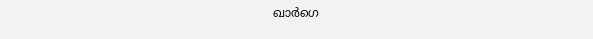ഖാര്‍ഗെ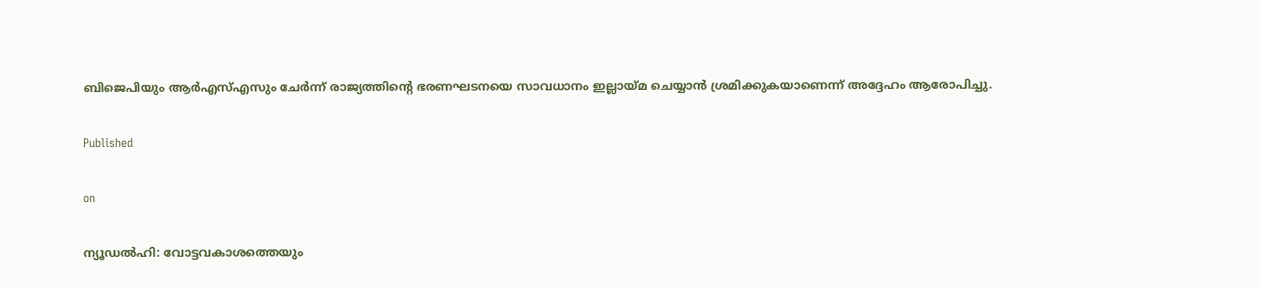ബിജെപിയും ആര്‍എസ്എസും ചേര്‍ന്ന് രാജ്യത്തിന്റെ ഭരണഘടനയെ സാവധാനം ഇല്ലായ്മ ചെയ്യാന്‍ ശ്രമിക്കുകയാണെന്ന് അദ്ദേഹം ആരോപിച്ചു.

Published

on

ന്യൂഡല്‍ഹി: വോട്ടവകാശത്തെയും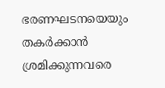ഭരണഘടനയെയും തകര്‍ക്കാന്‍ ശ്രമിക്കുന്നവരെ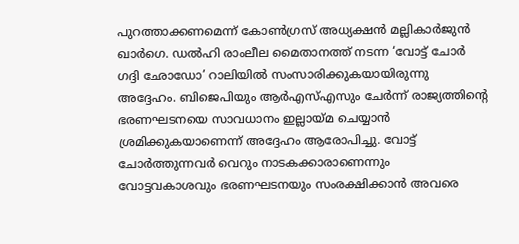പുറത്താക്കണമെന്ന് കോണ്‍ഗ്രസ് അധ്യക്ഷന്‍ മല്ലികാര്‍ജുന്‍ ഖാര്‍ഗെ. ഡല്‍ഹി രാംലീല മൈതാനത്ത് നടന്ന ‘വോട്ട് ചോര്‍ ഗദ്ദി ഛോഡോ’ റാലിയില്‍ സംസാരിക്കുകയായിരുന്നു അദ്ദേഹം. ബിജെപിയും ആര്‍എസ്എസും ചേര്‍ന്ന് രാജ്യത്തിന്റെ ഭരണഘടനയെ സാവധാനം ഇല്ലായ്മ ചെയ്യാന്‍ ശ്രമിക്കുകയാണെന്ന് അദ്ദേഹം ആരോപിച്ചു. വോട്ട് ചോര്‍ത്തുന്നവര്‍ വെറും നാടകക്കാരാണെന്നും വോട്ടവകാശവും ഭരണഘടനയും സംരക്ഷിക്കാന്‍ അവരെ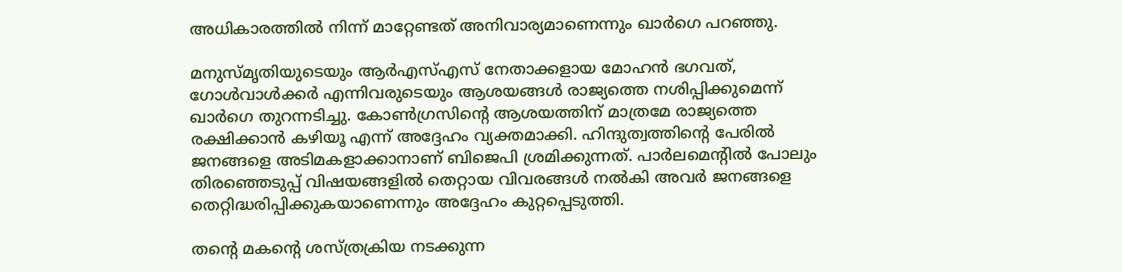അധികാരത്തില്‍ നിന്ന് മാറ്റേണ്ടത് അനിവാര്യമാണെന്നും ഖാര്‍ഗെ പറഞ്ഞു.

മനുസ്മൃതിയുടെയും ആര്‍എസ്എസ് നേതാക്കളായ മോഹന്‍ ഭഗവത്, ഗോള്‍വാള്‍ക്കര്‍ എന്നിവരുടെയും ആശയങ്ങള്‍ രാജ്യത്തെ നശിപ്പിക്കുമെന്ന് ഖാര്‍ഗെ തുറന്നടിച്ചു. കോണ്‍ഗ്രസിന്റെ ആശയത്തിന് മാത്രമേ രാജ്യത്തെ രക്ഷിക്കാന്‍ കഴിയൂ എന്ന് അദ്ദേഹം വ്യക്തമാക്കി. ഹിന്ദുത്വത്തിന്റെ പേരില്‍ ജനങ്ങളെ അടിമകളാക്കാനാണ് ബിജെപി ശ്രമിക്കുന്നത്. പാര്‍ലമെന്റില്‍ പോലും തിരഞ്ഞെടുപ്പ് വിഷയങ്ങളില്‍ തെറ്റായ വിവരങ്ങള്‍ നല്‍കി അവര്‍ ജനങ്ങളെ തെറ്റിദ്ധരിപ്പിക്കുകയാണെന്നും അദ്ദേഹം കുറ്റപ്പെടുത്തി.

തന്റെ മകന്റെ ശസ്ത്രക്രിയ നടക്കുന്ന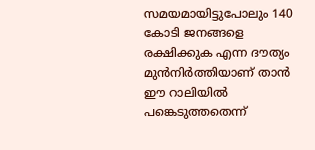സമയമായിട്ടുപോലും 140 കോടി ജനങ്ങളെ രക്ഷിക്കുക എന്ന ദൗത്യം മുന്‍നിര്‍ത്തിയാണ് താന്‍ ഈ റാലിയില്‍ പങ്കെടുത്തതെന്ന്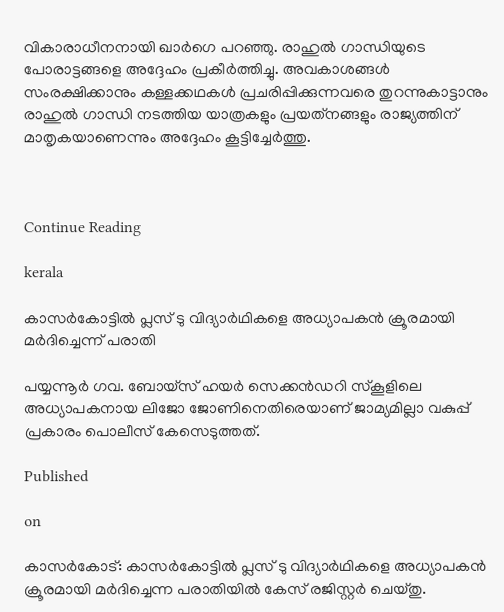വികാരാധീനനായി ഖാര്‍ഗെ പറഞ്ഞു. രാഹുല്‍ ഗാന്ധിയുടെ പോരാട്ടങ്ങളെ അദ്ദേഹം പ്രകീര്‍ത്തിച്ചു. അവകാശങ്ങള്‍ സംരക്ഷിക്കാനും കള്ളക്കഥകള്‍ പ്രചരിപ്പിക്കുന്നവരെ തുറന്നുകാട്ടാനും രാഹുല്‍ ഗാന്ധി നടത്തിയ യാത്രകളും പ്രയത്‌നങ്ങളും രാജ്യത്തിന് മാതൃകയാണെന്നും അദ്ദേഹം കൂട്ടിച്ചേര്‍ത്തു.



Continue Reading

kerala

കാസർകോട്ടിൽ പ്ലസ് ടു വിദ്യാർഥികളെ അധ്യാപകൻ ക്രൂരമായി മർദിച്ചെന്ന് പരാതി

പയ്യന്നൂർ ഗവ. ബോയ്സ് ഹയർ സെക്കൻഡറി സ്കൂളിലെ അധ്യാപകനായ ലിജോ ജോണിനെതിരെയാണ് ജാമ്യമില്ലാ വകുപ്പ് പ്രകാരം പൊലീസ് കേസെടുത്തത്.

Published

on

കാസർകോട്: കാസർകോട്ടിൽ പ്ലസ് ടു വിദ്യാർഥികളെ അധ്യാപകൻ ക്രൂരമായി മർദിച്ചെന്ന പരാതിയിൽ കേസ് രജിസ്റ്റർ ചെയ്തു.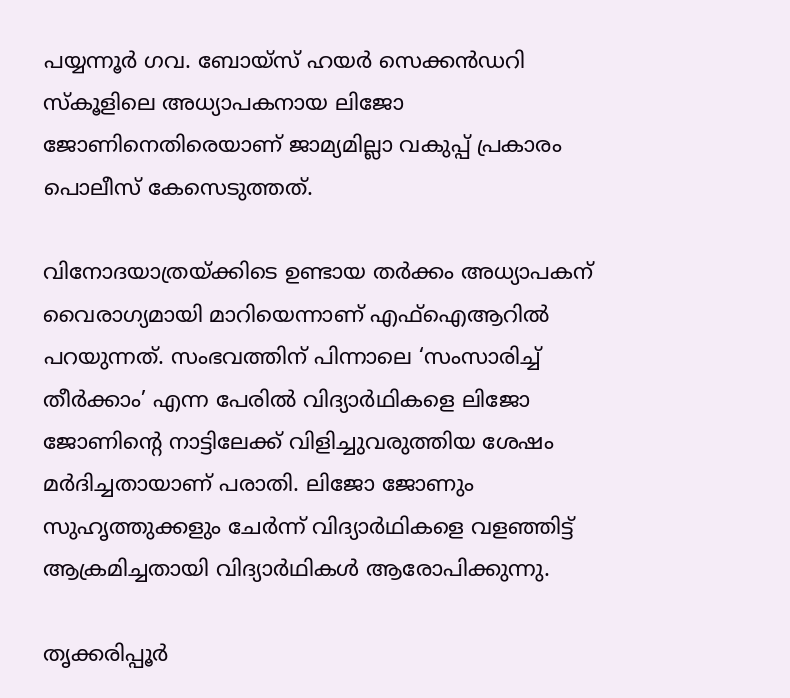പയ്യന്നൂർ ഗവ. ബോയ്സ് ഹയർ സെക്കൻഡറി സ്കൂളിലെ അധ്യാപകനായ ലിജോ ജോണിനെതിരെയാണ് ജാമ്യമില്ലാ വകുപ്പ് പ്രകാരം പൊലീസ് കേസെടുത്തത്.

വിനോദയാത്രയ്ക്കിടെ ഉണ്ടായ തർക്കം അധ്യാപകന് വൈരാഗ്യമായി മാറിയെന്നാണ് എഫ്‌ഐആറിൽ പറയുന്നത്. സംഭവത്തിന് പിന്നാലെ ‘സംസാരിച്ച് തീർക്കാം’ എന്ന പേരിൽ വിദ്യാർഥികളെ ലിജോ ജോണിന്റെ നാട്ടിലേക്ക് വിളിച്ചുവരുത്തിയ ശേഷം മർദിച്ചതായാണ് പരാതി. ലിജോ ജോണും സുഹൃത്തുക്കളും ചേർന്ന് വിദ്യാർഥികളെ വളഞ്ഞിട്ട് ആക്രമിച്ചതായി വിദ്യാർഥികൾ ആരോപിക്കുന്നു.

തൃക്കരിപ്പൂർ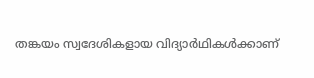തങ്കയം സ്വദേശികളായ വിദ്യാർഥികൾക്കാണ്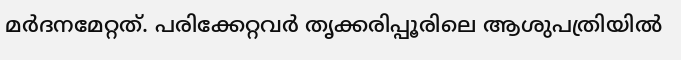മർദനമേറ്റത്. പരിക്കേറ്റവർ തൃക്കരിപ്പൂരിലെ ആശുപത്രിയിൽ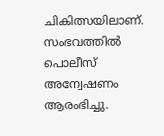ചികിത്സയിലാണ്. സംഭവത്തിൽ പൊലീസ് അന്വേഷണം ആരംഭിച്ചു.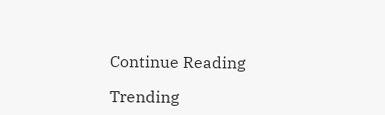Continue Reading

Trending